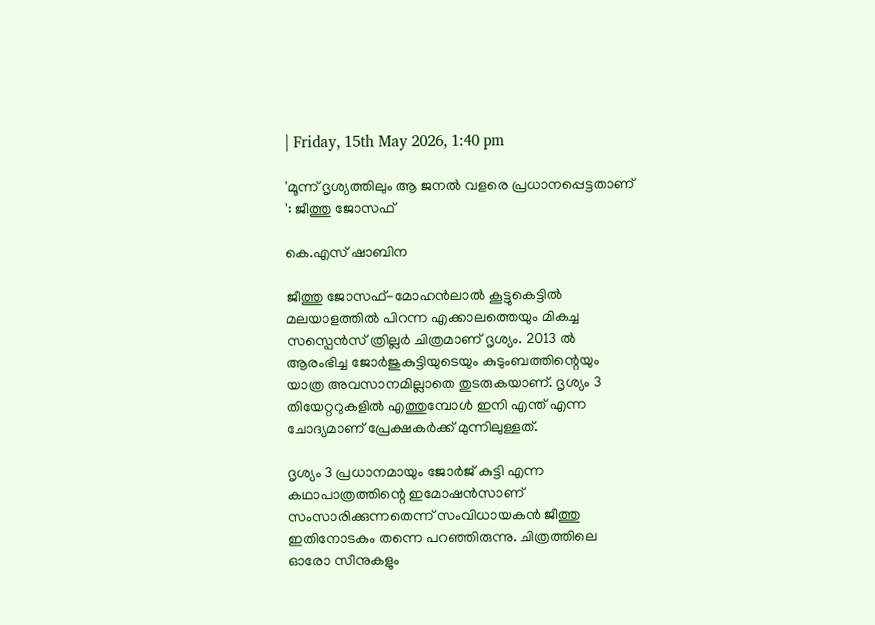| Friday, 15th May 2026, 1:40 pm

'മൂന്ന് ദൃശ്യത്തിലും ആ ജനൽ വളരെ പ്രധാനപ്പെട്ടതാണ് ': ജീത്തു ജോസഫ്

കെ.എസ് ഷാബിന

ജീത്തു ജോസഫ്-മോഹൻലാൽ കൂട്ടുകെട്ടിൽ മലയാളത്തിൽ പിറന്ന എക്കാലത്തെയും മികച്ച സസ്പെൻസ് ത്രില്ലർ ചിത്രമാണ് ദൃശ്യം. 2013 ൽ ആരംഭിച്ച ജോർജുകുട്ടിയുടെയും കുടുംബത്തിന്റെയും യാത്ര അവസാനമില്ലാതെ തുടരുകയാണ്. ദൃശ്യം 3 തിയേറ്ററുകളിൽ എത്തുമ്പോൾ ഇനി എന്ത് എന്ന ചോദ്യമാണ് പ്രേക്ഷകർക്ക് മുന്നിലുള്ളത്.

ദൃശ്യം 3 പ്രധാനമായും ജോർജ് കുട്ടി എന്ന കഥാപാത്രത്തിന്റെ ഇമോഷൻസാണ് സംസാരിക്കുന്നതെന്ന് സംവിധായകൻ ജീത്തു ഇതിനോടകം തന്നെ പറഞ്ഞിരുന്നു. ചിത്രത്തിലെ ഓരോ സീനുകളും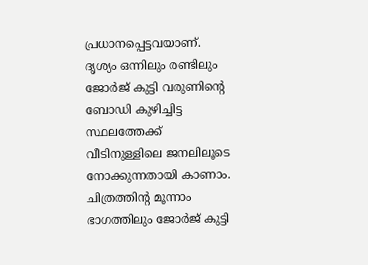പ്രധാനപ്പെട്ടവയാണ്. ദൃശ്യം ഒന്നിലും രണ്ടിലും ജോർജ് കുട്ടി വരുണിന്റെ ബോഡി കുഴിച്ചിട്ട സ്ഥലത്തേക്ക് വീടിനുള്ളിലെ ജനലിലൂടെ നോക്കുന്നതായി കാണാം. ചിത്രത്തിന്റ മൂന്നാം ഭാഗത്തിലും ജോർജ് കുട്ടി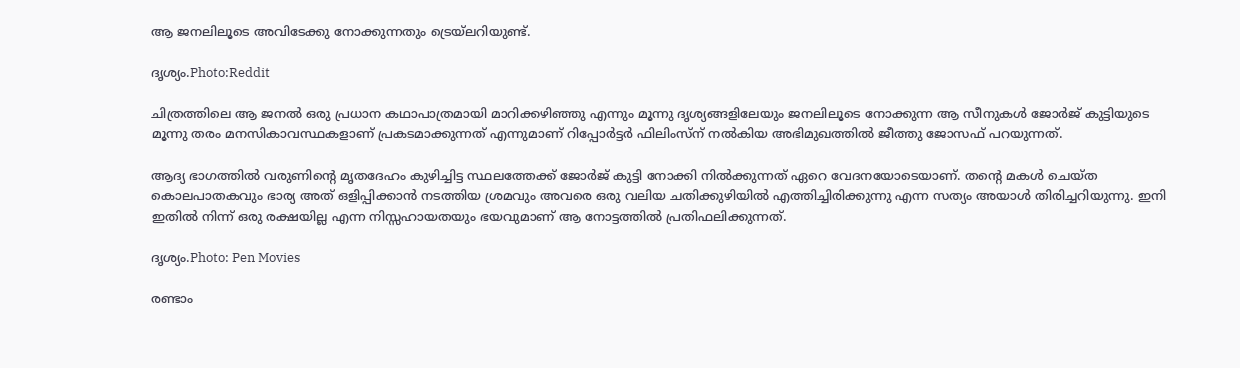ആ ജനലിലൂടെ അവിടേക്കു നോക്കുന്നതും ട്രെയ്‌ലറിയുണ്ട്.

ദൃശ്യം.Photo:Reddit

ചിത്രത്തിലെ ആ ജനൽ ഒരു പ്രധാന കഥാപാത്രമായി മാറിക്കഴിഞ്ഞു എന്നും മൂന്നു ദൃശ്യങ്ങളിലേയും ജനലിലൂടെ നോക്കുന്ന ആ സീനുകൾ ജോർജ് കുട്ടിയുടെ മൂന്നു തരം മനസികാവസ്ഥകളാണ് പ്രകടമാക്കുന്നത് എന്നുമാണ് റിപ്പോർട്ടർ ഫിലിംസ്ന് നൽകിയ അഭിമുഖത്തിൽ ജീത്തു ജോസഫ് പറയുന്നത്.

ആദ്യ ഭാഗത്തിൽ വരുണിന്റെ മൃതദേഹം കുഴിച്ചിട്ട സ്ഥലത്തേക്ക് ജോർജ് കുട്ടി നോക്കി നിൽക്കുന്നത് ഏറെ വേദനയോടെയാണ്. തന്റെ മകൾ ചെയ്ത കൊലപാതകവും ഭാര്യ അത് ഒളിപ്പിക്കാൻ നടത്തിയ ശ്രമവും അവരെ ഒരു വലിയ ചതിക്കുഴിയിൽ എത്തിച്ചിരിക്കുന്നു എന്ന സത്യം അയാൾ തിരിച്ചറിയുന്നു. ഇനി ഇതിൽ നിന്ന് ഒരു രക്ഷയില്ല എന്ന നിസ്സഹായതയും ഭയവുമാണ് ആ നോട്ടത്തിൽ പ്രതിഫലിക്കുന്നത്.

ദൃശ്യം.Photo: Pen Movies

രണ്ടാം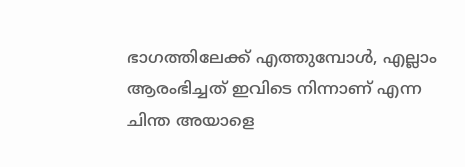ഭാഗത്തിലേക്ക് എത്തുമ്പോൾ, എല്ലാം ആരംഭിച്ചത് ഇവിടെ നിന്നാണ് എന്ന ചിന്ത അയാളെ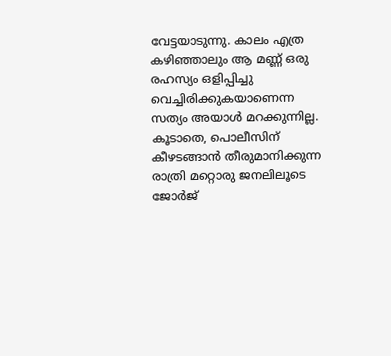വേട്ടയാടുന്നു. കാലം എത്ര കഴിഞ്ഞാലും ആ മണ്ണ് ഒരു രഹസ്യം ഒളിപ്പിച്ചു വെച്ചിരിക്കുകയാണെന്ന സത്യം അയാൾ മറക്കുന്നില്ല. കൂടാതെ, പൊലീസിന് കീഴടങ്ങാൻ തീരുമാനിക്കുന്ന രാത്രി മറ്റൊരു ജനലിലൂടെ ജോർജ്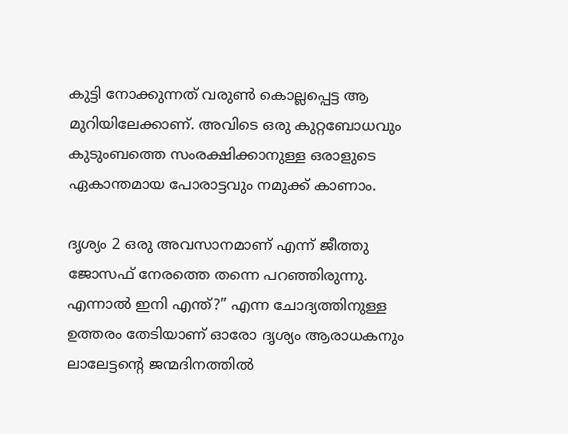കുട്ടി നോക്കുന്നത് വരുൺ കൊല്ലപ്പെട്ട ആ മുറിയിലേക്കാണ്. അവിടെ ഒരു കുറ്റബോധവും കുടുംബത്തെ സംരക്ഷിക്കാനുള്ള ഒരാളുടെ ഏകാന്തമായ പോരാട്ടവും നമുക്ക് കാണാം.

ദൃശ്യം 2 ഒരു അവസാനമാണ് എന്ന് ജീത്തു ജോസഫ് നേരത്തെ തന്നെ പറഞ്ഞിരുന്നു. എന്നാൽ ഇനി എന്ത്?” എന്ന ചോദ്യത്തിനുള്ള ഉത്തരം തേടിയാണ് ഓരോ ദൃശ്യം ആരാധകനും ലാലേട്ടന്റെ ജന്മദിനത്തിൽ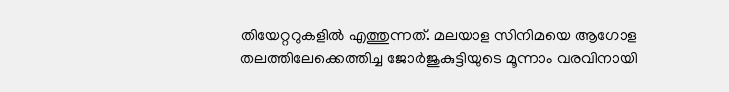തിയേറ്ററുകളിൽ എത്തുന്നത്. മലയാള സിനിമയെ ആഗോള തലത്തിലേക്കെത്തിച്ച ജോർജുകുട്ടിയുടെ മൂന്നാം വരവിനായി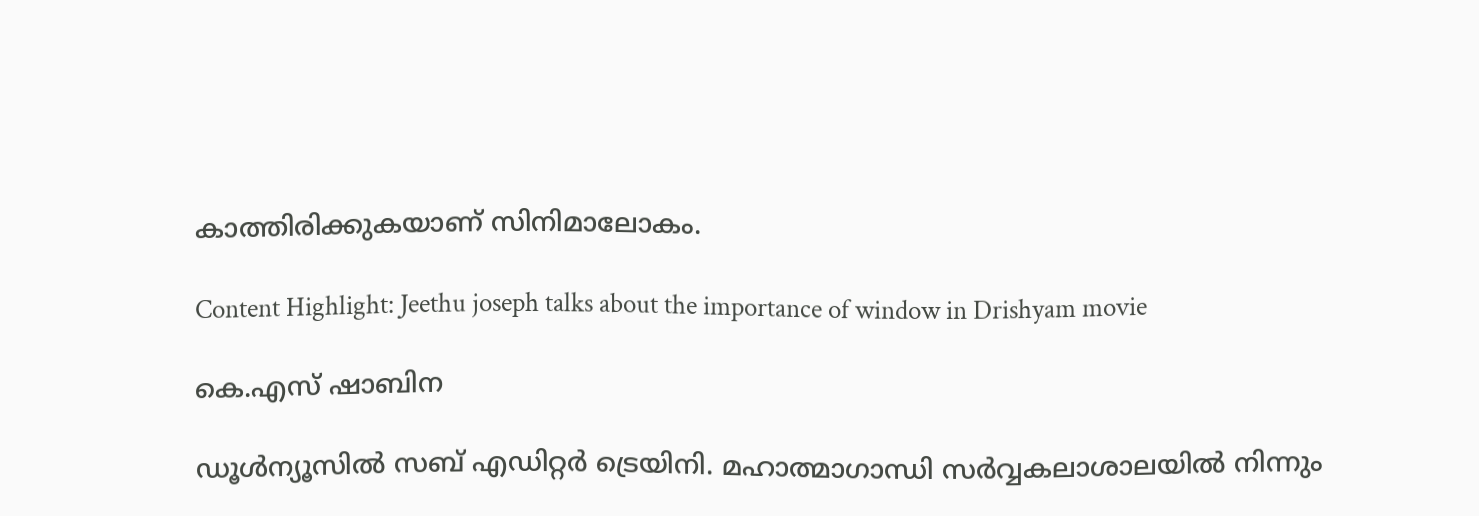കാത്തിരിക്കുകയാണ് സിനിമാലോകം.

Content Highlight: Jeethu joseph talks about the importance of window in Drishyam movie

കെ.എസ് ഷാബിന

ഡൂള്‍ന്യൂസില്‍ സബ് എഡിറ്റര്‍ ട്രെയിനി. മഹാത്മാഗാന്ധി സര്‍വ്വകലാശാലയില്‍ നിന്നും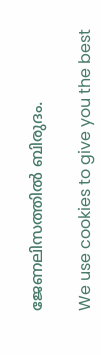ജേണലിസത്തില്‍ ബിരുദം.

We use cookies to give you the best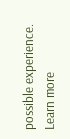possible experience. Learn more